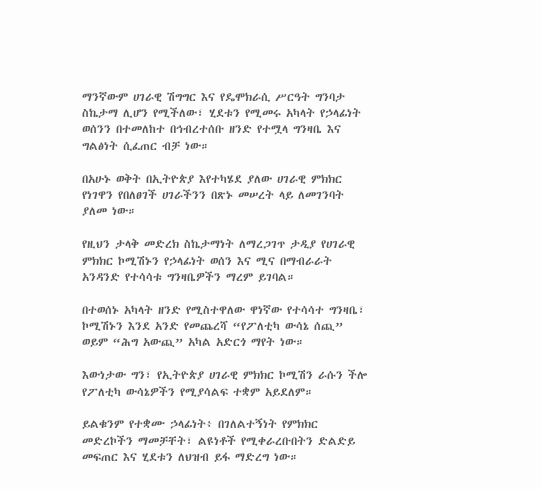ማንኛውም ሀገራዊ ሽግግር እና የዴሞክራሲ ሥርዓት ግንባታ ስኬታማ ሊሆን የሚችለው፣ ሂደቱን የሚመሩ አካላት የኃላፊነት ወሰንን በተመለከተ በኅብረተሰቡ ዘንድ የተሟላ ግንዛቤ እና ግልፅነት ሲፈጠር ብቻ ነው።

በአሁኑ ወቅት በኢትዮጵያ እየተካሄደ ያለው ሀገራዊ ምክክር የነገዋን የበለፀገች ሀገራችንን በጽኑ መሠረት ላይ ለመገንባት ያለመ ነው።

የዚህን ታላቅ መድረክ ስኬታማነት ለማረጋገጥ ታዲያ የሀገራዊ ምክክር ኮሚሽኑን የኃላፊነት ወሰን እና ሚና በማብራራት አንዳንድ የተሳሳቱ ግንዛቤዎችን ማረም ይገባል።

በተወሰኑ አካላት ዘንድ የሚስተዋለው ዋነኛው የተሳሳተ ግንዛቤ፣ ኮሚሽኑን እንደ አንድ የመጨረሻ “የፖለቲካ ውሳኔ ሰጪ” ወይም “ሕግ አውጪ” አካል አድርጎ ማየት ነው።

እውነታው ግን፣ የኢትዮጵያ ሀገራዊ ምክክር ኮሚሽን ራሱን ችሎ የፖለቲካ ውሳኔዎችን የሚያሳልፍ ተቋም አይደለም።

ይልቁንም የተቋሙ ኃላፊነት፥ በገለልተኝነት የምክክር መድረኮችን ማመቻቸት፣ ልዩነቶች የሚቀራረቡበትን ድልድይ መፍጠር እና ሂደቱን ለህዝብ ይፋ ማድረግ ነው።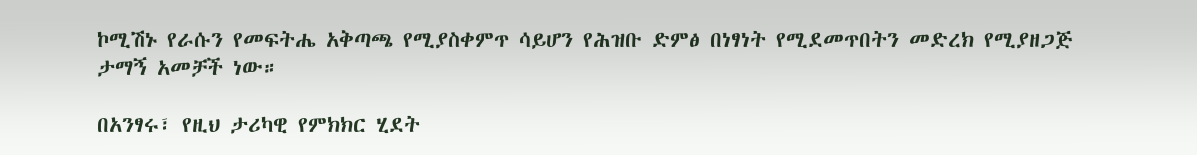ኮሚሽኑ የራሱን የመፍትሔ አቅጣጫ የሚያስቀምጥ ሳይሆን የሕዝቡ ድምፅ በነፃነት የሚደመጥበትን መድረክ የሚያዘጋጅ ታማኝ አመቻች ነው።

በአንፃሩ፣ የዚህ ታሪካዊ የምክክር ሂደት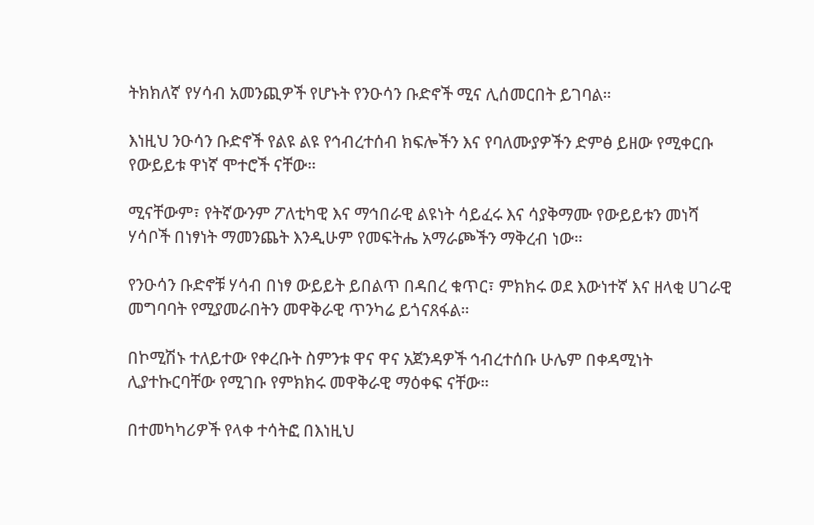ትክክለኛ የሃሳብ አመንጪዎች የሆኑት የንዑሳን ቡድኖች ሚና ሊሰመርበት ይገባል።

እነዚህ ንዑሳን ቡድኖች የልዩ ልዩ የኅብረተሰብ ክፍሎችን እና የባለሙያዎችን ድምፅ ይዘው የሚቀርቡ የውይይቱ ዋነኛ ሞተሮች ናቸው።

ሚናቸውም፣ የትኛውንም ፖለቲካዊ እና ማኅበራዊ ልዩነት ሳይፈሩ እና ሳያቅማሙ የውይይቱን መነሻ ሃሳቦች በነፃነት ማመንጨት እንዲሁም የመፍትሔ አማራጮችን ማቅረብ ነው።

የንዑሳን ቡድኖቹ ሃሳብ በነፃ ውይይት ይበልጥ በዳበረ ቁጥር፣ ምክክሩ ወደ እውነተኛ እና ዘላቂ ሀገራዊ መግባባት የሚያመራበትን መዋቅራዊ ጥንካሬ ይጎናጸፋል።

በኮሚሽኑ ተለይተው የቀረቡት ስምንቱ ዋና ዋና አጀንዳዎች ኅብረተሰቡ ሁሌም በቀዳሚነት ሊያተኩርባቸው የሚገቡ የምክክሩ መዋቅራዊ ማዕቀፍ ናቸው።

በተመካካሪዎች የላቀ ተሳትፎ በእነዚህ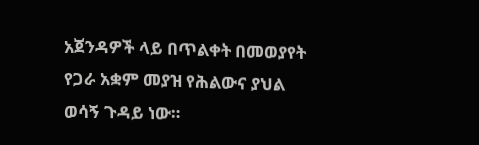አጀንዳዎች ላይ በጥልቀት በመወያየት የጋራ አቋም መያዝ የሕልውና ያህል ወሳኝ ጉዳይ ነው።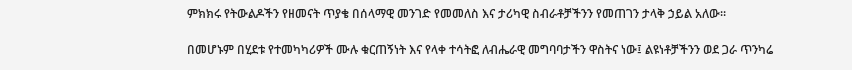ምክክሩ የትውልዶችን የዘመናት ጥያቄ በሰላማዊ መንገድ የመመለስ እና ታሪካዊ ስብራቶቻችንን የመጠገን ታላቅ ኃይል አለው።

በመሆኑም በሂደቱ የተመካካሪዎች ሙሉ ቁርጠኝነት እና የላቀ ተሳትፎ ለብሔራዊ መግባባታችን ዋስትና ነው፤ ልዩነቶቻችንን ወደ ጋራ ጥንካሬ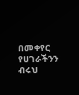በመቀየር የሀገራችንን ብሩህ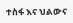ተስፋ እና ህልውና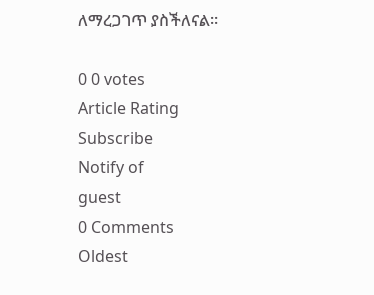ለማረጋገጥ ያስችለናል።

0 0 votes
Article Rating
Subscribe
Notify of
guest
0 Comments
Oldest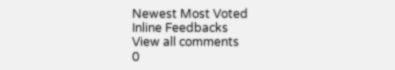Newest Most Voted
Inline Feedbacks
View all comments
0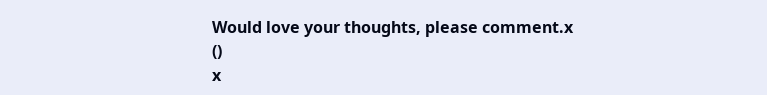Would love your thoughts, please comment.x
()
x